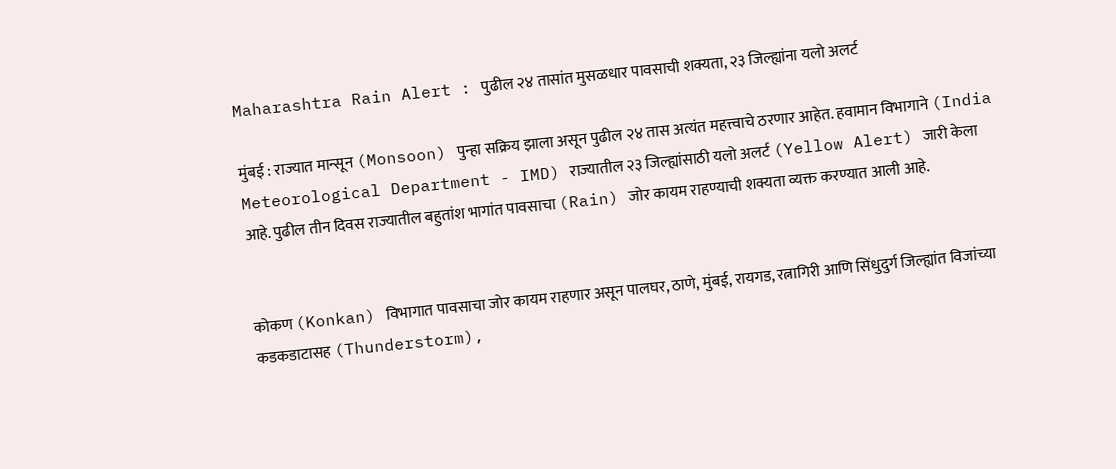Maharashtra Rain Alert : पुढील २४ तासांत मुसळधार पावसाची शक्यता, २३ जिल्ह्यांना यलो अलर्ट

मुंबई : राज्यात मान्सून (Monsoon) पुन्हा सक्रिय झाला असून पुढील २४ तास अत्यंत महत्त्वाचे ठरणार आहेत. हवामान विभागाने (India Meteorological Department - IMD) राज्यातील २३ जिल्ह्यांसाठी यलो अलर्ट (Yellow Alert) जारी केला आहे. पुढील तीन दिवस राज्यातील बहुतांश भागांत पावसाचा (Rain) जोर कायम राहण्याची शक्यता व्यक्त करण्यात आली आहे.


कोकण (Konkan) विभागात पावसाचा जोर कायम राहणार असून पालघर, ठाणे, मुंबई, रायगड, रत्नागिरी आणि सिंधुदुर्ग जिल्ह्यांत विजांच्या कडकडाटासह (Thunderstorm),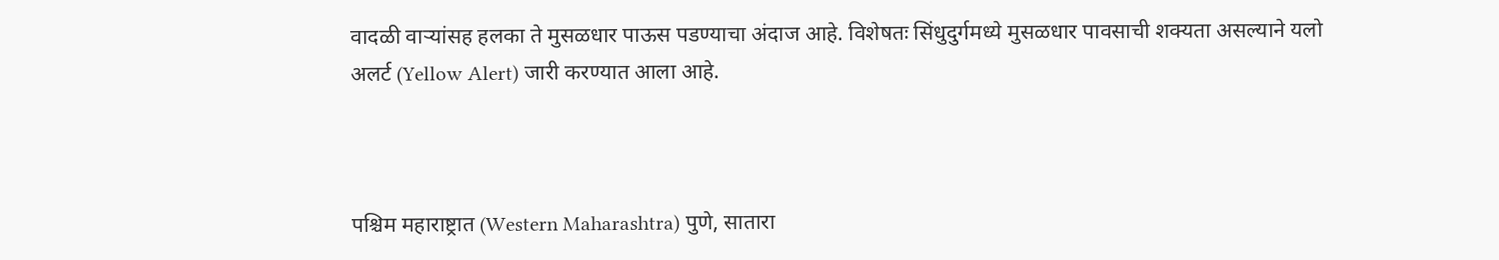वादळी वाऱ्यांसह हलका ते मुसळधार पाऊस पडण्याचा अंदाज आहे. विशेषतः सिंधुदुर्गमध्ये मुसळधार पावसाची शक्यता असल्याने यलो अलर्ट (Yellow Alert) जारी करण्यात आला आहे.



पश्चिम महाराष्ट्रात (Western Maharashtra) पुणे, सातारा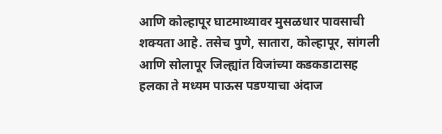आणि कोल्हापूर घाटमाथ्यावर मुसळधार पावसाची शक्यता आहे. तसेच पुणे, सातारा, कोल्हापूर, सांगली आणि सोलापूर जिल्ह्यांत विजांच्या कडकडाटासह हलका ते मध्यम पाऊस पडण्याचा अंदाज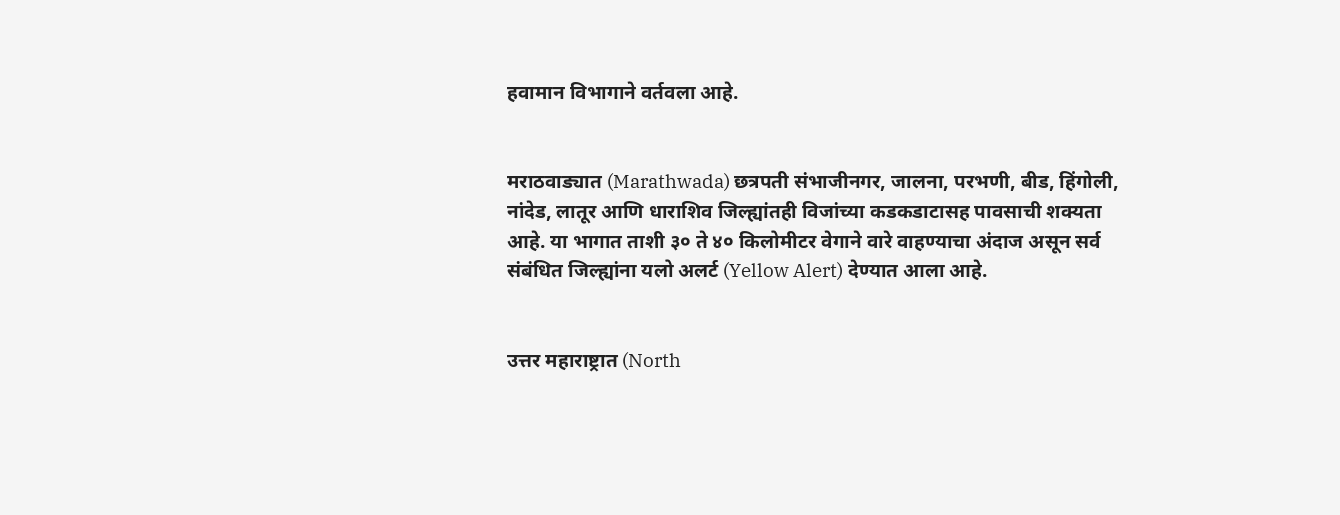हवामान विभागाने वर्तवला आहे.


मराठवाड्यात (Marathwada) छत्रपती संभाजीनगर, जालना, परभणी, बीड, हिंगोली, नांदेड, लातूर आणि धाराशिव जिल्ह्यांतही विजांच्या कडकडाटासह पावसाची शक्यता आहे. या भागात ताशी ३० ते ४० किलोमीटर वेगाने वारे वाहण्याचा अंदाज असून सर्व संबंधित जिल्ह्यांना यलो अलर्ट (Yellow Alert) देण्यात आला आहे.


उत्तर महाराष्ट्रात (North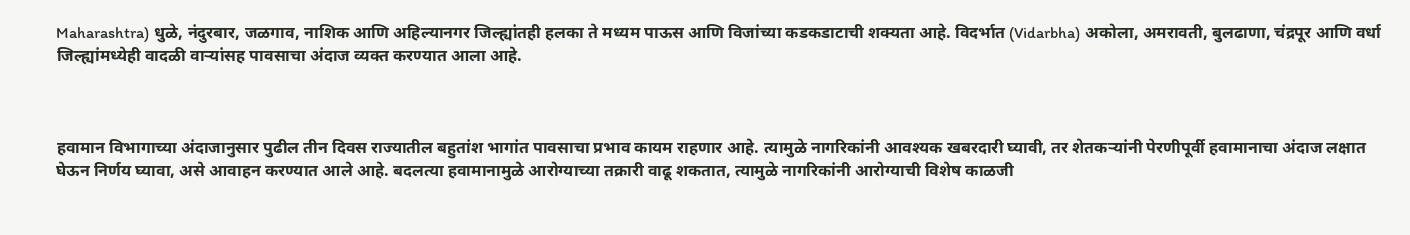Maharashtra) धुळे, नंदुरबार, जळगाव, नाशिक आणि अहिल्यानगर जिल्ह्यांतही हलका ते मध्यम पाऊस आणि विजांच्या कडकडाटाची शक्यता आहे. विदर्भात (Vidarbha) अकोला, अमरावती, बुलढाणा, चंद्रपूर आणि वर्धा जिल्ह्यांमध्येही वादळी वाऱ्यांसह पावसाचा अंदाज व्यक्त करण्यात आला आहे.



हवामान विभागाच्या अंदाजानुसार पुढील तीन दिवस राज्यातील बहुतांश भागांत पावसाचा प्रभाव कायम राहणार आहे. त्यामुळे नागरिकांनी आवश्यक खबरदारी घ्यावी, तर शेतकऱ्यांनी पेरणीपूर्वी हवामानाचा अंदाज लक्षात घेऊन निर्णय घ्यावा, असे आवाहन करण्यात आले आहे. बदलत्या हवामानामुळे आरोग्याच्या तक्रारी वाढू शकतात, त्यामुळे नागरिकांनी आरोग्याची विशेष काळजी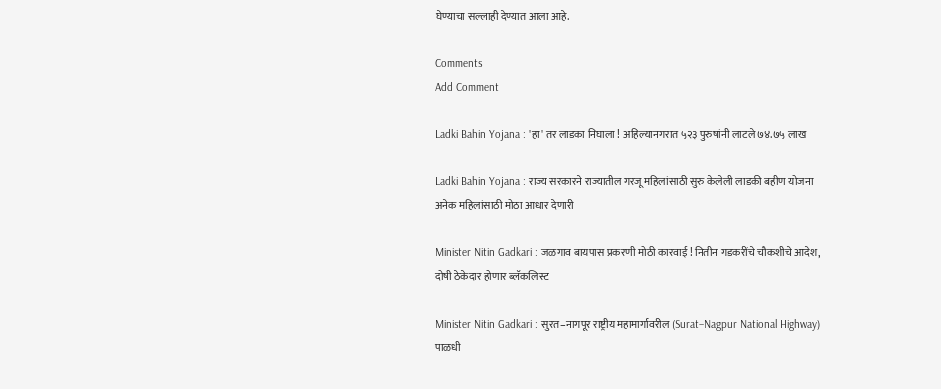घेण्याचा सल्लाही देण्यात आला आहे.

Comments
Add Comment

Ladki Bahin Yojana : 'हा' तर लाडका निघाला ! अहिल्यानगरात ५२३ पुरुषांनी लाटले ७४.७५ लाख

Ladki Bahin Yojana : राज्य सरकारने राज्यातील गरजू महिलांसाठी सुरु केलेली लाडकी बहीण योजना अनेक महिलांसाठी मोठा आधार देणारी

Minister Nitin Gadkari : जळगाव बायपास प्रकरणी मोठी कारवाई ! नितीन गडकरींचे चौकशीचे आदेश, दोषी ठेकेदार होणार ब्लॅकलिस्ट

Minister Nitin Gadkari : सुरत–नागपूर राष्ट्रीय महामार्गावरील (Surat–Nagpur National Highway) पाळधी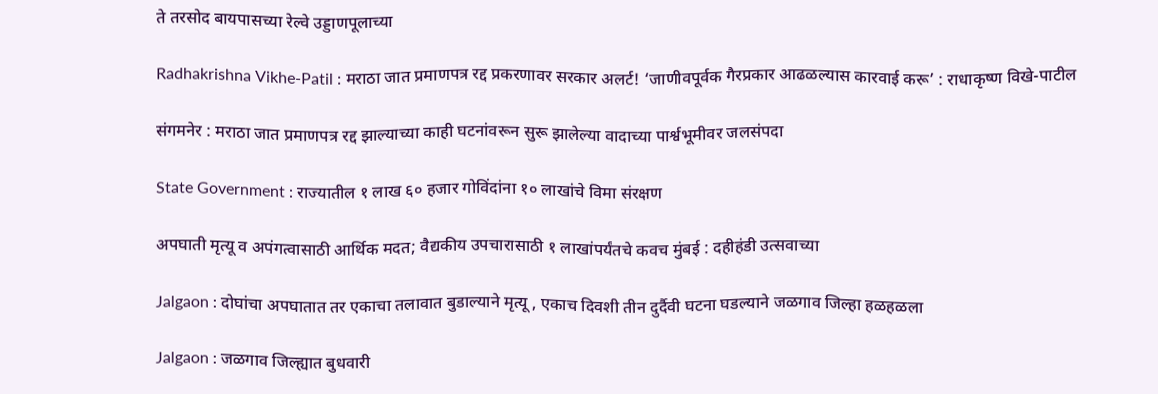ते तरसोद बायपासच्या रेल्वे उड्डाणपूलाच्या

Radhakrishna Vikhe-Patil : मराठा जात प्रमाणपत्र रद्द प्रकरणावर सरकार अलर्ट! ‘जाणीवपूर्वक गैरप्रकार आढळल्यास कारवाई करू’ : राधाकृष्ण विखे-पाटील

संगमनेर : मराठा जात प्रमाणपत्र रद्द झाल्याच्या काही घटनांवरून सुरू झालेल्या वादाच्या पार्श्वभूमीवर जलसंपदा

State Government : राज्यातील १ लाख ६० हजार गोविंदांना १० लाखांचे विमा संरक्षण

अपघाती मृत्यू व अपंगत्वासाठी आर्थिक मदत; वैद्यकीय उपचारासाठी १ लाखांपर्यंतचे कवच मुंबई : दहीहंडी उत्सवाच्या

Jalgaon : दोघांचा अपघातात तर एकाचा तलावात बुडाल्याने मृत्यू , एकाच दिवशी तीन दुर्दैवी घटना घडल्याने जळगाव जिल्हा हळहळला

Jalgaon : जळगाव जिल्ह्यात बुधवारी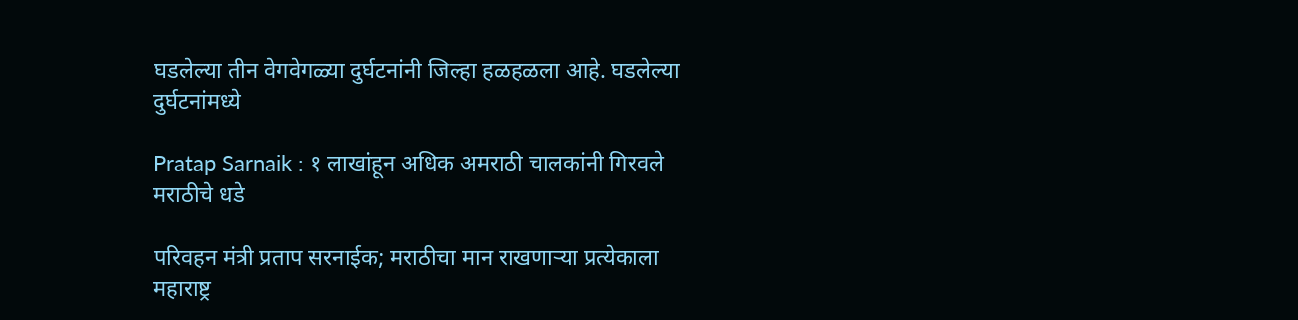घडलेल्या तीन वेगवेगळ्या दुर्घटनांनी जिल्हा हळहळला आहे. घडलेल्या दुर्घटनांमध्ये

Pratap Sarnaik : १ लाखांहून अधिक अमराठी चालकांनी गिरवले मराठीचे धडे

परिवहन मंत्री प्रताप सरनाईक; मराठीचा मान राखणाऱ्या प्रत्येकाला महाराष्ट्र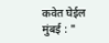कवेत घेईल मुंबई : "